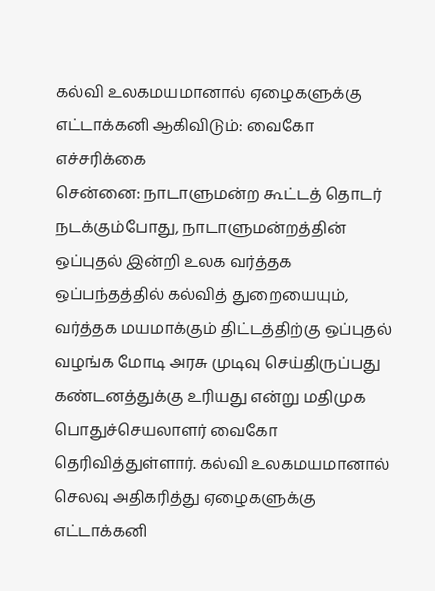கல்வி உலகமயமானால் ஏழைகளுக்கு எட்டாக்கனி ஆகிவிடும்: வைகோ எச்சரிக்கை
சென்னை: நாடாளுமன்ற கூட்டத் தொடர் நடக்கும்போது, நாடாளுமன்றத்தின் ஒப்புதல் இன்றி உலக வர்த்தக ஒப்பந்தத்தில் கல்வித் துறையையும், வர்த்தக மயமாக்கும் திட்டத்திற்கு ஒப்புதல் வழங்க மோடி அரசு முடிவு செய்திருப்பது கண்டனத்துக்கு உரியது என்று மதிமுக பொதுச்செயலாளர் வைகோ தெரிவித்துள்ளார். கல்வி உலகமயமானால் செலவு அதிகரித்து ஏழைகளுக்கு எட்டாக்கனி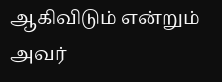ஆகிவிடும் என்றும் அவர்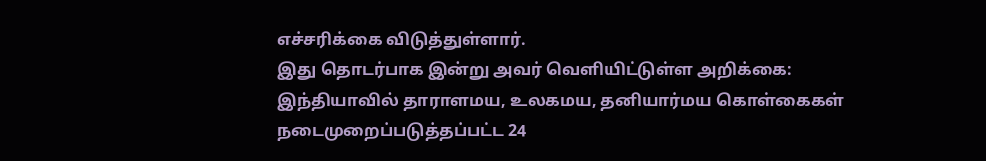எச்சரிக்கை விடுத்துள்ளார்.
இது தொடர்பாக இன்று அவர் வெளியிட்டுள்ள அறிக்கை:
இந்தியாவில் தாராளமய, உலகமய, தனியார்மய கொள்கைகள் நடைமுறைப்படுத்தப்பட்ட 24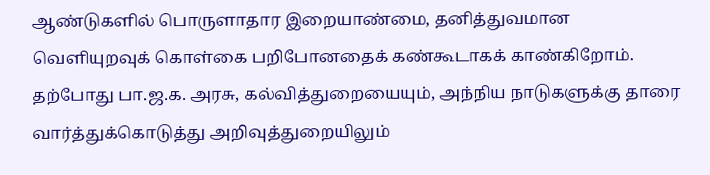ஆண்டுகளில் பொருளாதார இறையாண்மை, தனித்துவமான வெளியுறவுக் கொள்கை பறிபோனதைக் கண்கூடாகக் காண்கிறோம். தற்போது பா.ஜ.க. அரசு, கல்வித்துறையையும், அந்நிய நாடுகளுக்கு தாரை வார்த்துக்கொடுத்து அறிவுத்துறையிலும்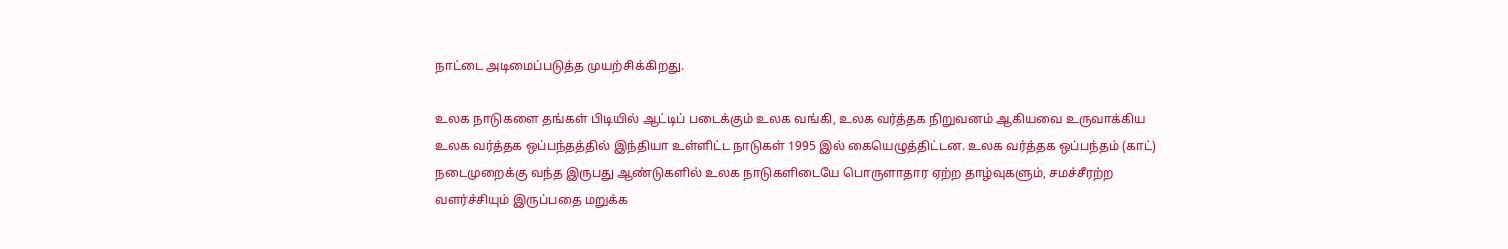நாட்டை அடிமைப்படுத்த முயற்சிக்கிறது.

உலக நாடுகளை தங்கள் பிடியில் ஆட்டிப் படைக்கும் உலக வங்கி, உலக வர்த்தக நிறுவனம் ஆகியவை உருவாக்கிய உலக வர்த்தக ஒப்பந்தத்தில் இந்தியா உள்ளிட்ட நாடுகள் 1995 இல் கையெழுத்திட்டன. உலக வர்த்தக ஒப்பந்தம் (காட்) நடைமுறைக்கு வந்த இருபது ஆண்டுகளில் உலக நாடுகளிடையே பொருளாதார ஏற்ற தாழ்வுகளும், சமச்சீரற்ற வளர்ச்சியும் இருப்பதை மறுக்க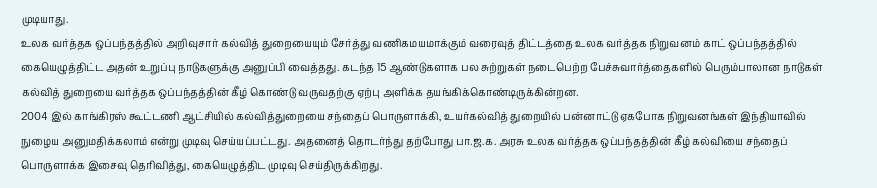முடியாது.
உலக வர்த்தக ஒப்பந்தத்தில் அறிவுசார் கல்வித் துறையையும் சேர்த்து வணிகமயமாக்கும் வரைவுத் திட்டத்தை உலக வர்த்தக நிறுவனம் காட் ஒப்பந்தத்தில் கையெழுத்திட்ட அதன் உறுப்பு நாடுகளுக்கு அனுப்பி வைத்தது. கடந்த 15 ஆண்டுகளாக பல சுற்றுகள் நடைபெற்ற பேச்சுவார்த்தைகளில் பெரும்பாலான நாடுகள் கல்வித் துறையை வர்த்தக ஒப்பந்தத்தின் கீழ் கொண்டு வருவதற்கு ஏற்பு அளிக்க தயங்கிக்கொண்டிருக்கின்றன.
2004 இல் காங்கிரஸ் கூட்டணி ஆட்சியில் கல்வித்துறையை சந்தைப் பொருளாக்கி, உயர்கல்வித் துறையில் பன்னாட்டு ஏகபோக நிறுவனங்கள் இந்தியாவில் நுழைய அனுமதிக்கலாம் என்று முடிவு செய்யப்பட்டது. அதனைத் தொடர்ந்து தற்போது பா.ஜ.க. அரசு உலக வர்த்தக ஒப்பந்தத்தின் கீழ் கல்வியை சந்தைப் பொருளாக்க இசைவு தெரிவித்து, கையெழுத்திட முடிவு செய்திருக்கிறது.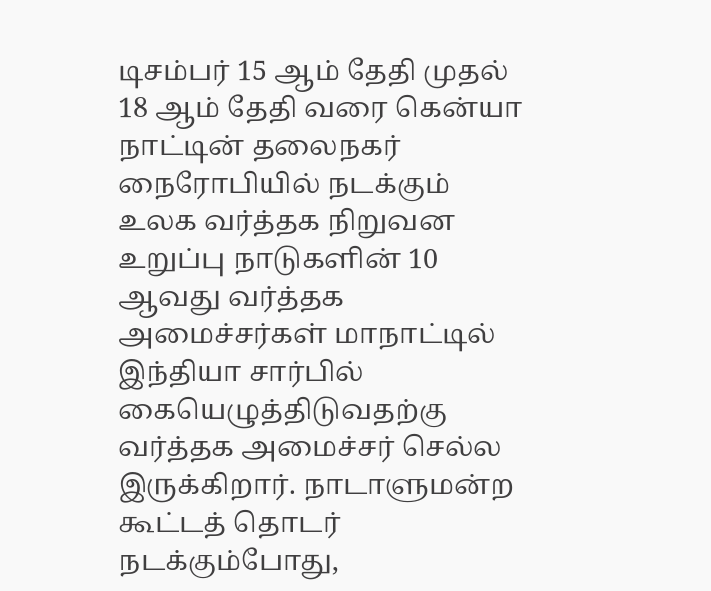டிசம்பர் 15 ஆம் தேதி முதல் 18 ஆம் தேதி வரை கென்யா நாட்டின் தலைநகர் நைரோபியில் நடக்கும் உலக வர்த்தக நிறுவன உறுப்பு நாடுகளின் 10 ஆவது வர்த்தக அமைச்சர்கள் மாநாட்டில் இந்தியா சார்பில் கையெழுத்திடுவதற்கு வர்த்தக அமைச்சர் செல்ல இருக்கிறார். நாடாளுமன்ற கூட்டத் தொடர் நடக்கும்போது,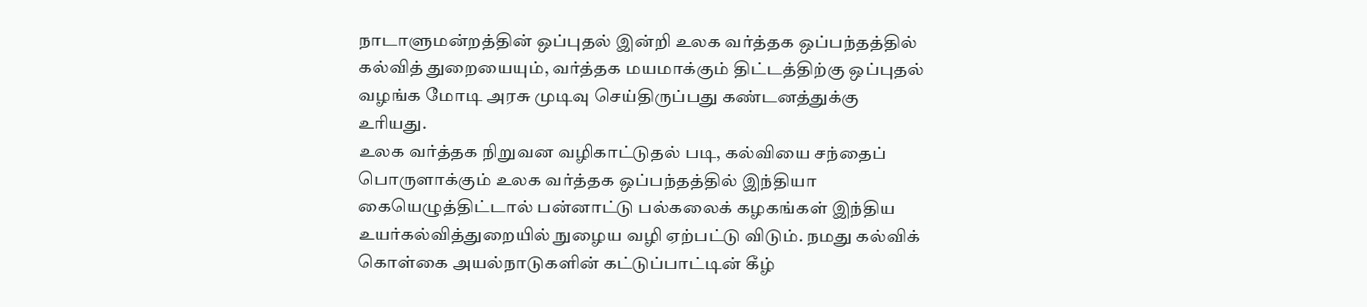நாடாளுமன்றத்தின் ஒப்புதல் இன்றி உலக வர்த்தக ஒப்பந்தத்தில் கல்வித் துறையையும், வர்த்தக மயமாக்கும் திட்டத்திற்கு ஒப்புதல் வழங்க மோடி அரசு முடிவு செய்திருப்பது கண்டனத்துக்கு உரியது.
உலக வர்த்தக நிறுவன வழிகாட்டுதல் படி, கல்வியை சந்தைப் பொருளாக்கும் உலக வர்த்தக ஒப்பந்தத்தில் இந்தியா கையெழுத்திட்டால் பன்னாட்டு பல்கலைக் கழகங்கள் இந்திய உயர்கல்வித்துறையில் நுழைய வழி ஏற்பட்டு விடும். நமது கல்விக் கொள்கை அயல்நாடுகளின் கட்டுப்பாட்டின் கீழ்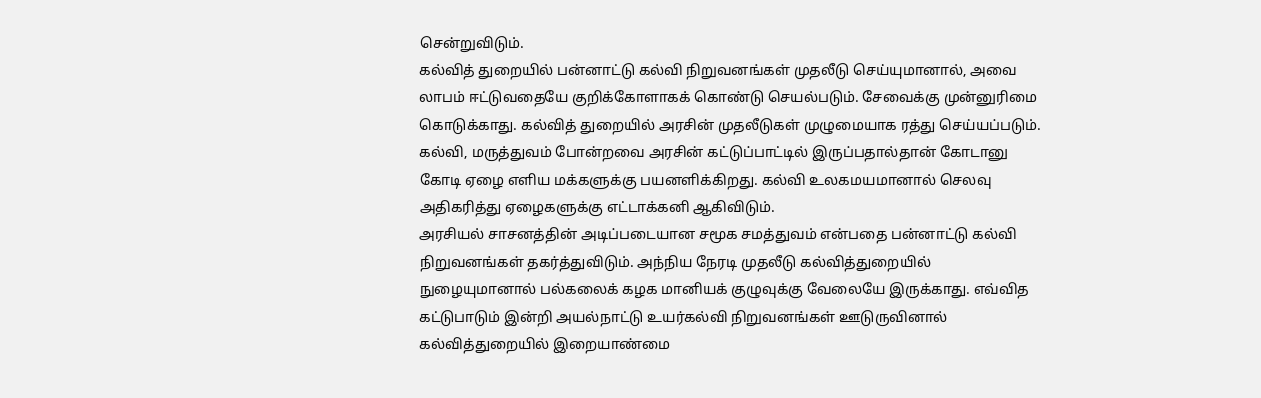சென்றுவிடும்.
கல்வித் துறையில் பன்னாட்டு கல்வி நிறுவனங்கள் முதலீடு செய்யுமானால், அவை லாபம் ஈட்டுவதையே குறிக்கோளாகக் கொண்டு செயல்படும். சேவைக்கு முன்னுரிமை கொடுக்காது. கல்வித் துறையில் அரசின் முதலீடுகள் முழுமையாக ரத்து செய்யப்படும். கல்வி, மருத்துவம் போன்றவை அரசின் கட்டுப்பாட்டில் இருப்பதால்தான் கோடானு கோடி ஏழை எளிய மக்களுக்கு பயனளிக்கிறது. கல்வி உலகமயமானால் செலவு அதிகரித்து ஏழைகளுக்கு எட்டாக்கனி ஆகிவிடும்.
அரசியல் சாசனத்தின் அடிப்படையான சமூக சமத்துவம் என்பதை பன்னாட்டு கல்வி நிறுவனங்கள் தகர்த்துவிடும். அந்நிய நேரடி முதலீடு கல்வித்துறையில் நுழையுமானால் பல்கலைக் கழக மானியக் குழுவுக்கு வேலையே இருக்காது. எவ்வித கட்டுபாடும் இன்றி அயல்நாட்டு உயர்கல்வி நிறுவனங்கள் ஊடுருவினால் கல்வித்துறையில் இறையாண்மை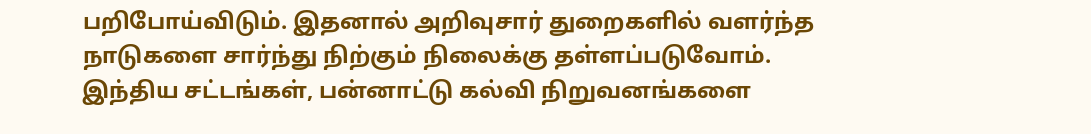பறிபோய்விடும். இதனால் அறிவுசார் துறைகளில் வளர்ந்த நாடுகளை சார்ந்து நிற்கும் நிலைக்கு தள்ளப்படுவோம்.
இந்திய சட்டங்கள், பன்னாட்டு கல்வி நிறுவனங்களை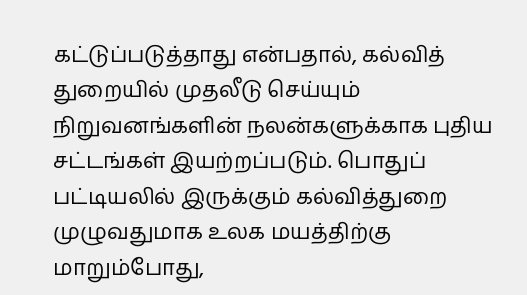கட்டுப்படுத்தாது என்பதால், கல்வித் துறையில் முதலீடு செய்யும் நிறுவனங்களின் நலன்களுக்காக புதிய சட்டங்கள் இயற்றப்படும். பொதுப் பட்டியலில் இருக்கும் கல்வித்துறை முழுவதுமாக உலக மயத்திற்கு மாறும்போது,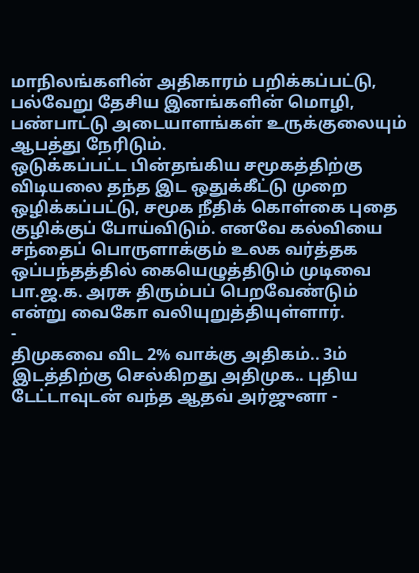மாநிலங்களின் அதிகாரம் பறிக்கப்பட்டு, பல்வேறு தேசிய இனங்களின் மொழி, பண்பாட்டு அடையாளங்கள் உருக்குலையும் ஆபத்து நேரிடும்.
ஒடுக்கப்பட்ட பின்தங்கிய சமூகத்திற்கு விடியலை தந்த இட ஒதுக்கீட்டு முறை ஒழிக்கப்பட்டு, சமூக நீதிக் கொள்கை புதை குழிக்குப் போய்விடும். எனவே கல்வியை சந்தைப் பொருளாக்கும் உலக வர்த்தக ஒப்பந்தத்தில் கையெழுத்திடும் முடிவை பா.ஜ.க. அரசு திரும்பப் பெறவேண்டும் என்று வைகோ வலியுறுத்தியுள்ளார்.
-
திமுகவை விட 2% வாக்கு அதிகம்.. 3ம் இடத்திற்கு செல்கிறது அதிமுக.. புதிய டேட்டாவுடன் வந்த ஆதவ் அர்ஜுனா -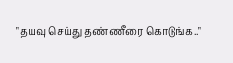"தயவு செய்து தண்ணீரை கொடுங்க.."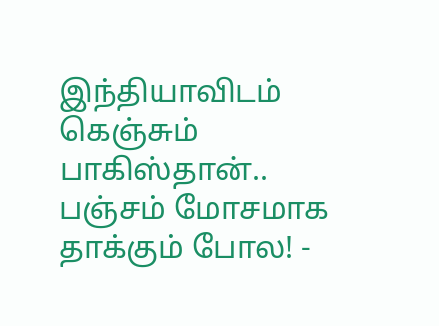இந்தியாவிடம் கெஞ்சும் பாகிஸ்தான்.. பஞ்சம் மோசமாக தாக்கும் போல! -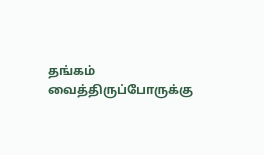தங்கம் வைத்திருப்போருக்கு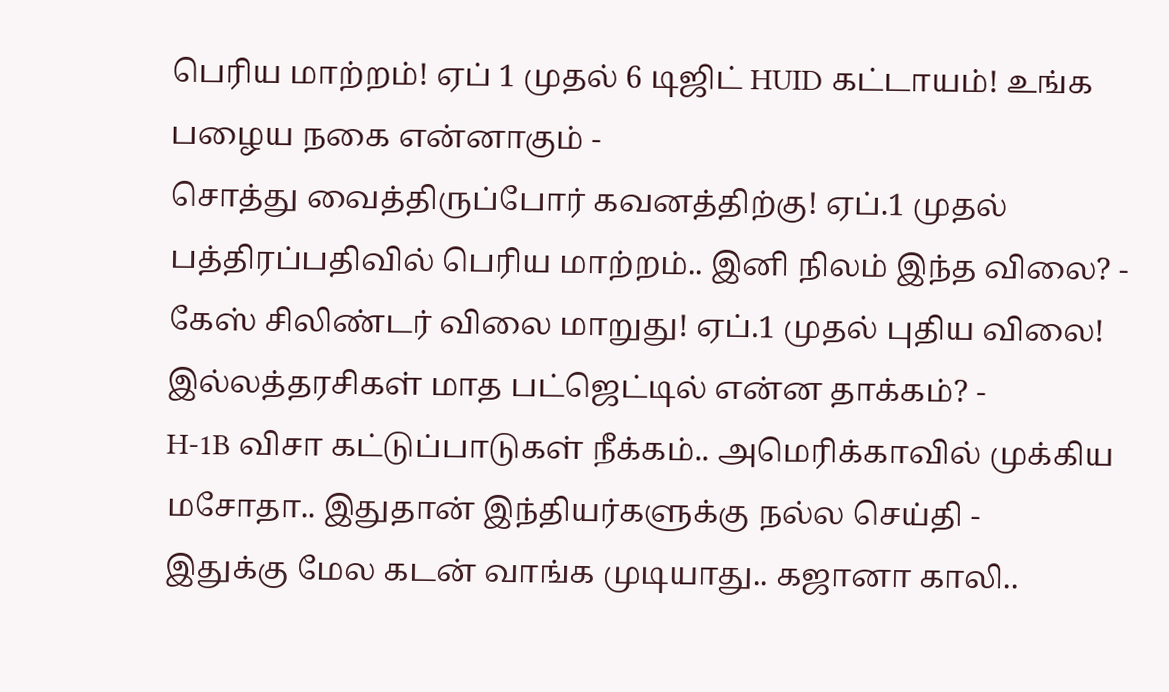பெரிய மாற்றம்! ஏப் 1 முதல் 6 டிஜிட் HUID கட்டாயம்! உங்க பழைய நகை என்னாகும் -
சொத்து வைத்திருப்போர் கவனத்திற்கு! ஏப்.1 முதல் பத்திரப்பதிவில் பெரிய மாற்றம்.. இனி நிலம் இந்த விலை? -
கேஸ் சிலிண்டர் விலை மாறுது! ஏப்.1 முதல் புதிய விலை! இல்லத்தரசிகள் மாத பட்ஜெட்டில் என்ன தாக்கம்? -
H-1B விசா கட்டுப்பாடுகள் நீக்கம்.. அமெரிக்காவில் முக்கிய மசோதா.. இதுதான் இந்தியர்களுக்கு நல்ல செய்தி -
இதுக்கு மேல கடன் வாங்க முடியாது.. கஜானா காலி..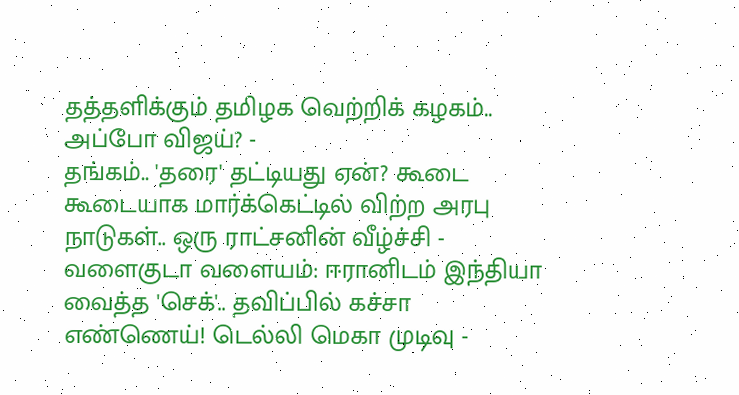தத்தளிக்கும் தமிழக வெற்றிக் கழகம்.. அப்போ விஜய்? -
தங்கம்.. 'தரை' தட்டியது ஏன்? கூடை கூடையாக மார்க்கெட்டில் விற்ற அரபு நாடுகள்.. ஒரு ராட்சனின் வீழ்ச்சி -
வளைகுடா வளையம்: ஈரானிடம் இந்தியா வைத்த 'செக்'.. தவிப்பில் கச்சா எண்ணெய்! டெல்லி மெகா முடிவு -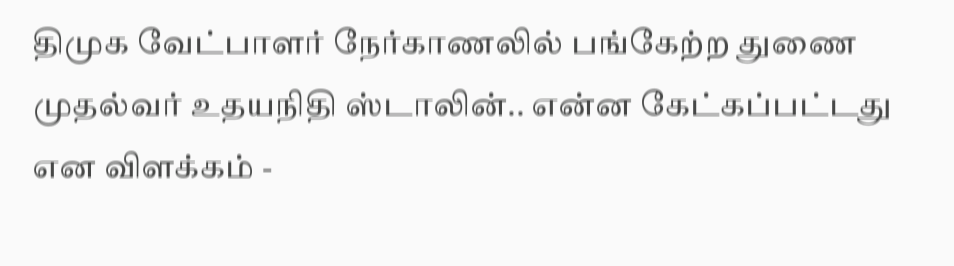திமுக வேட்பாளர் நேர்காணலில் பங்கேற்ற துணை முதல்வர் உதயநிதி ஸ்டாலின்.. என்ன கேட்கப்பட்டது என விளக்கம் -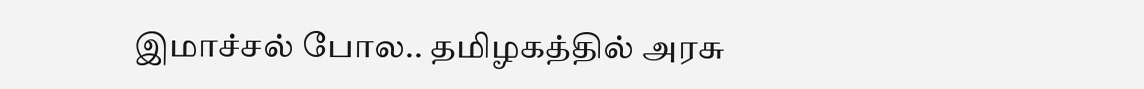இமாச்சல் போல.. தமிழகத்தில் அரசு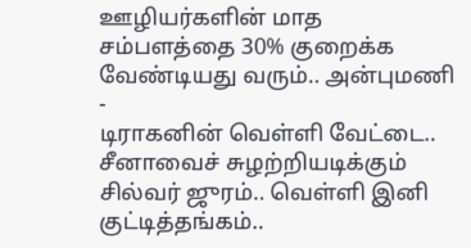ஊழியர்களின் மாத சம்பளத்தை 30% குறைக்க வேண்டியது வரும்.. அன்புமணி -
டிராகனின் வெள்ளி வேட்டை.. சீனாவைச் சுழற்றியடிக்கும் சில்வர் ஜுரம்.. வெள்ளி இனி குட்டித்தங்கம்..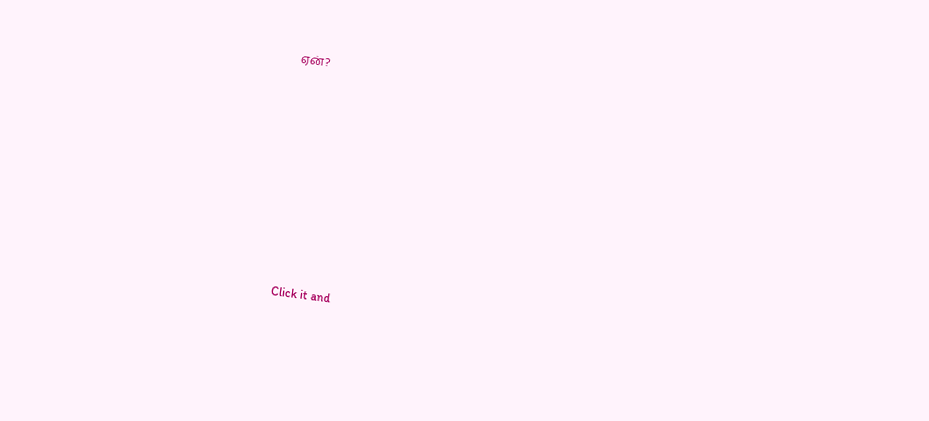ஏன்?












Click it and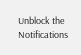Unblock the Notifications